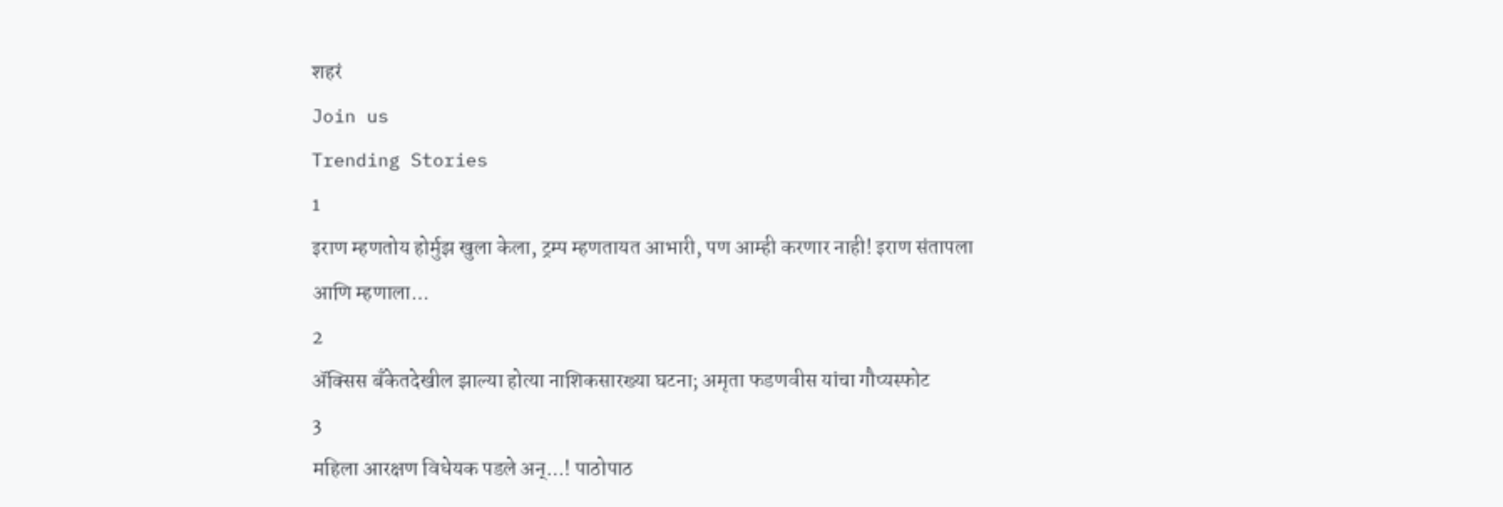शहरं
Join us
Trending Stories
1
इराण म्हणतोय होर्मुझ खुला केला, ट्रम्प म्हणतायत आभारी, पण आम्ही करणार नाही! इराण संतापला आणि म्हणाला...
2
ॲक्सिस बँकेतदेखील झाल्या होत्या नाशिकसारख्या घटना; अमृता फडणवीस यांचा गौप्यस्फोट
3
महिला आरक्षण विधेयक पडले अन्...! पाठोपाठ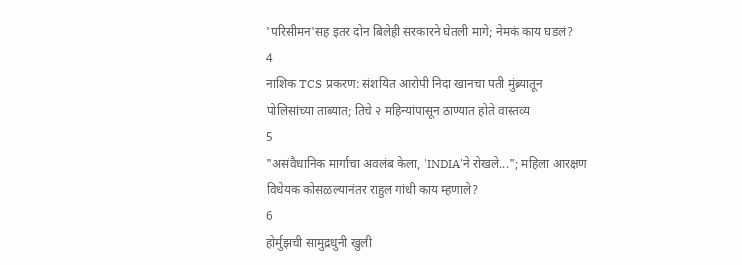'परिसीमन'सह इतर दोन बिलेही सरकारने घेतली मागे; नेमकं काय घडलं?
4
नाशिक TCS प्रकरण: संशयित आरोपी निदा खानचा पती मुंब्र्यातून पोलिसांच्या ताब्यात; तिचे २ महिन्यांपासून ठाण्यात होते वास्तव्य
5
"असंवैधानिक मार्गाचा अवलंब केला, 'INDIA'ने रोखले..."; महिला आरक्षण विधेयक कोसळल्यानंतर राहुल गांधी काय म्हणाले?
6
होर्मुझची सामुद्रधुनी खुली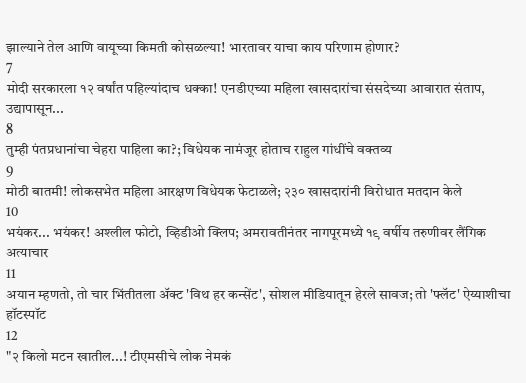झाल्याने तेल आणि वायूच्या किमती कोसळल्या! भारतावर याचा काय परिणाम होणार?
7
मोदी सरकारला १२ वर्षांत पहिल्यांदाच धक्का! एनडीएच्या महिला खासदारांचा संसदेच्या आवारात संताप, उद्यापासून...
8
तुम्ही पंतप्रधानांचा चेहरा पाहिला का?; विधेयक नामंजूर होताच राहुल गांधींचे वक्तव्य
9
मोठी बातमी! लोकसभेत महिला आरक्षण विधेयक फेटाळले; २३० खासदारांनी विरोधात मतदान केले
10
भयंकर... भयंकर! अश्लील फोटो, व्हिडीओ क्लिप; अमरावतीनंतर नागपूरमध्ये १९ वर्षीय तरुणीवर लैंगिक अत्याचार
11
अयान म्हणतो, तो चार भिंतीतला अ‍ॅक्ट 'विथ हर कन्सेंट', सोशल मीडियातून हेरले सावज; तो 'फ्लॅट' ऐय्याशीचा हॉटस्पॉट
12
"२ किलो मटन खातील...! टीएमसीचे लोक नेमकं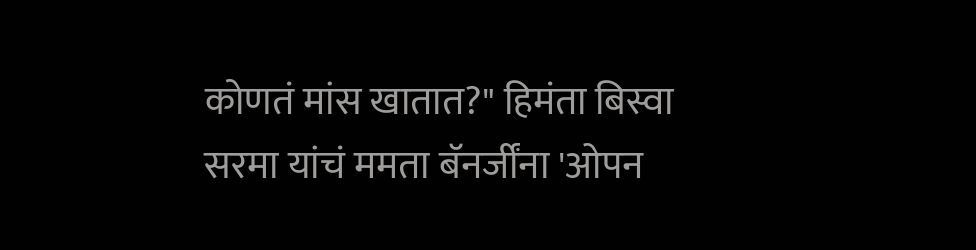कोणतं मांस खातात?" हिमंता बिस्वा सरमा यांचं ममता बॅनर्जींना 'ओपन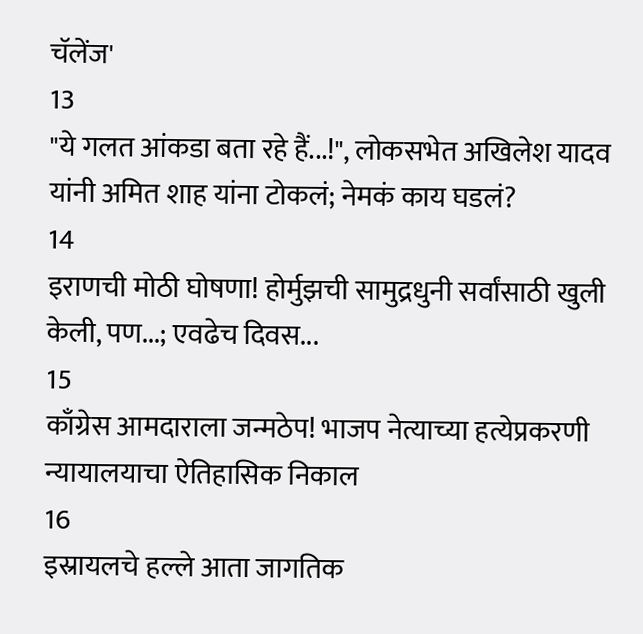चॅलेंज'
13
"ये गलत आंकडा बता रहे हैं...!", लोकसभेत अखिलेश यादव यांनी अमित शाह यांना टोकलं; नेमकं काय घडलं?
14
इराणची मोठी घोषणा! होर्मुझची सामुद्रधुनी सर्वांसाठी खुली केली, पण...; एवढेच दिवस...
15
काँग्रेस आमदाराला जन्मठेप! भाजप नेत्याच्या हत्येप्रकरणी न्यायालयाचा ऐतिहासिक निकाल
16
इस्रायलचे हल्ले आता जागतिक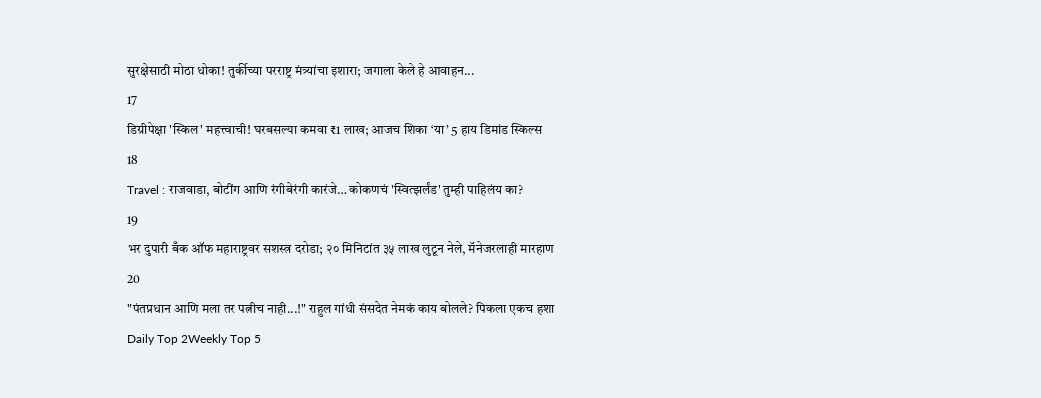सुरक्षेसाठी मोठा धोका! तुर्कीच्या परराष्ट्र मंत्र्यांचा इशारा; जगाला केले हे आवाहन...
17
डिग्रीपेक्षा 'स्किल' महत्त्वाची! घरबसल्या कमवा ₹1 लाख; आजच शिका ‘या’ 5 हाय डिमांड स्किल्स
18
Travel : राजवाडा, बोटींग आणि रंगीबेरंगी कारंजे… कोकणचं 'स्वित्झर्लंड' तुम्ही पाहिलंय का?
19
भर दुपारी बँक ऑफ महाराष्ट्रवर सशस्त्र दरोडा; २० मिनिटांत ३५ लाख लुटून नेले, मॅनेजरलाही मारहाण
20
"पंतप्रधान आणि मला तर पत्नीच नाही...!" राहुल गांधी संसदेत नेमकं काय बोलले? पिकला एकच हशा
Daily Top 2Weekly Top 5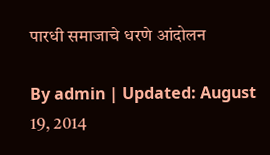पारधी समाजाचे धरणे आंदोलन

By admin | Updated: August 19, 2014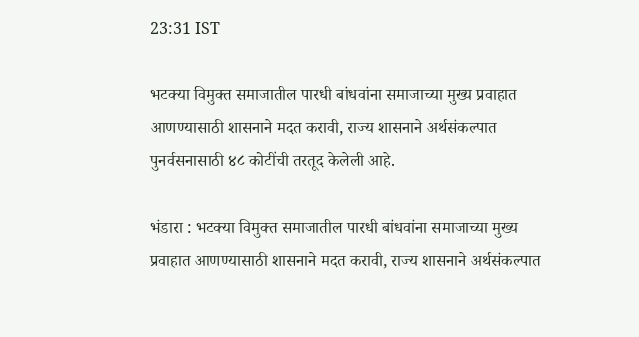23:31 IST

भटक्या विमुक्त समाजातील पारधी बांधवांना समाजाच्या मुख्य प्रवाहात आणण्यासाठी शासनाने मदत करावी, राज्य शासनाने अर्थसंकल्पात पुनर्वसनासाठी ४८ कोटींची तरतूद केलेली आहे.

भंडारा : भटक्या विमुक्त समाजातील पारधी बांधवांना समाजाच्या मुख्य प्रवाहात आणण्यासाठी शासनाने मदत करावी, राज्य शासनाने अर्थसंकल्पात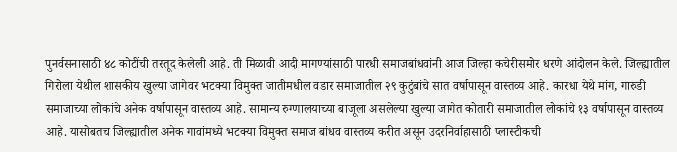पुनर्वसनासाठी ४८ कोटींची तरतूद केलेली आहे. ती मिळावी आदी मागण्यांसाठी पारधी समाजबांधवांनी आज जिल्हा कचेरीसमोर धरणे आंदोलन केले. जिल्ह्यातील गिरोला येथील शासकीय खुल्या जागेवर भटक्या विमुक्त जातीमधील वडार समाजातील २९ कुटुंबांचे सात वर्षापासून वास्तव्य आहे. कारधा येथे मांग, गारुडी समाजाच्या लोकांचे अनेक वर्षापासून वास्तव्य आहे. सामान्य रुग्णालयाच्या बाजूला असलेल्या खुल्या जागेत कोतारी समाजातील लोकांचे १३ वर्षापासून वास्तव्य आहे. यासोबतच जिल्ह्यातील अनेक गावांमध्ये भटक्या विमुक्त समाज बांधव वास्तव्य करीत असून उदरनिर्वाहासाठी प्लास्टीकची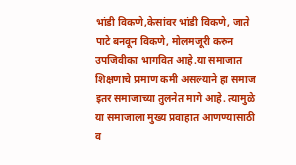भांडी विकणे,केसांवर भांडी विकणे, जाते पाटे बनवून विकणे, मोलमजूरी करुन उपजिवीका भागवित आहे.या समाजात शिक्षणाचे प्रमाण कमी असल्याने हा समाज इतर समाजाच्या तुलनेत मागे आहे. त्यामुळे या समाजाला मुख्य प्रवाहात आणण्यासाठी व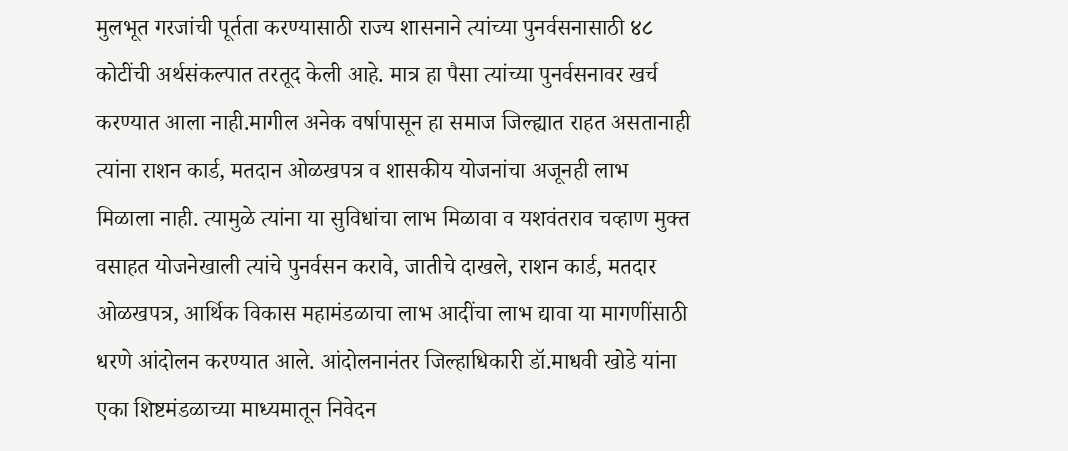मुलभूत गरजांची पूर्तता करण्यासाठी राज्य शासनाने त्यांच्या पुनर्वसनासाठी ४८ कोटींची अर्थसंकल्पात तरतूद केली आहे. मात्र हा पैसा त्यांच्या पुनर्वसनावर खर्च करण्यात आला नाही.मागील अनेक वर्षापासून हा समाज जिल्ह्यात राहत असतानाही त्यांना राशन कार्ड, मतदान ओळखपत्र व शासकीय योजनांचा अजूनही लाभ मिळाला नाही. त्यामुळे त्यांना या सुविधांचा लाभ मिळावा व यशवंतराव चव्हाण मुक्त वसाहत योजनेखाली त्यांचे पुनर्वसन करावे, जातीचे दाखले, राशन कार्ड, मतदार ओळखपत्र, आर्थिक विकास महामंडळाचा लाभ आदींचा लाभ द्यावा या मागणींसाठी धरणे आंदोलन करण्यात आले. आंदोलनानंतर जिल्हाधिकारी डॉ.माधवी खोडे यांना एका शिष्टमंडळाच्या माध्यमातून निवेदन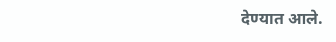देण्यात आले.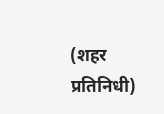(शहर प्रतिनिधी)